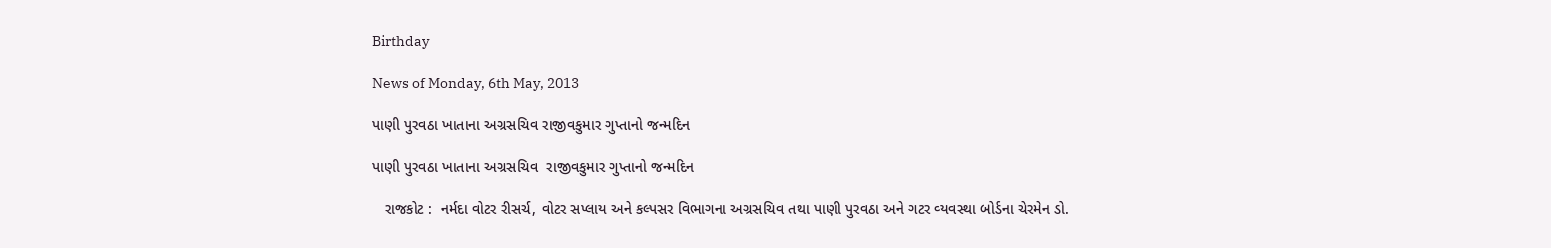Birthday

News of Monday, 6th May, 2013

પાણી પુરવઠા ખાતાના અગ્રસચિવ રાજીવકુમાર ગુપ્‍તાનો જન્‍મદિન

પાણી પુરવઠા ખાતાના અગ્રસચિવ  રાજીવકુમાર ગુપ્‍તાનો જન્‍મદિન

   રાજકોટ :  નર્મદા વોટર રીસર્ચ, વોટર સપ્‍લાય અને કલ્‍પસર વિભાગના અગ્રસચિવ તથા પાણી પુરવઠા અને ગટર વ્‍યવસ્‍થા બોર્ડના ચેરમેન ડો.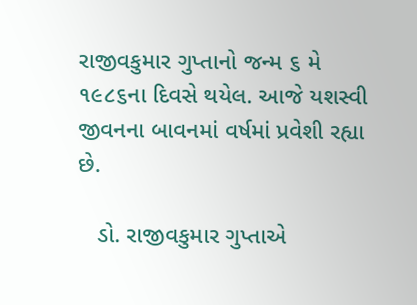રાજીવકુમાર ગુપ્‍તાનો જન્‍મ ૬ મે ૧૯૮૬ના દિવસે થયેલ. આજે યશસ્‍વી જીવનના બાવનમાં વર્ષમાં પ્રવેશી રહ્યા છે.

   ડો. રાજીવકુમાર ગુપ્‍તાએ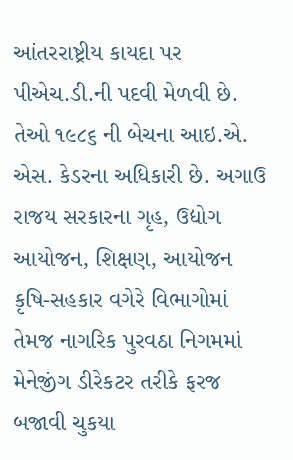આંતરરાષ્ટ્રીય કાયદા પર પીએચ.ડી.ની પદવી મેળવી છે. તેઓ ૧૯૮૬ ની બેચના આઇ.એ. એસ. કેડરના અધિકારી છે. અગાઉ રાજય સરકારના ગૃહ, ઉદ્યોગ આયોજન, શિક્ષણ, આયોજન કૃષિ-સહકાર વગેરે વિભાગોમાં તેમજ નાગરિક પુરવઠા નિગમમાં મેનેજીંગ ડીરેકટર તરીકે ફરજ બજાવી ચુકયા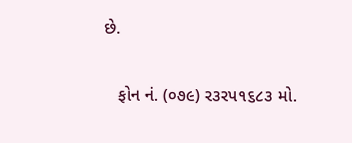છે.

   ફોન નં. (૦૭૯) ર૩રપ૧૬૮૩ મો.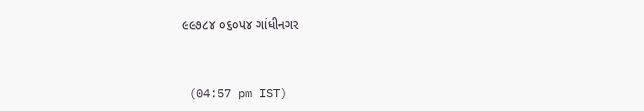૯૯૭૮૪ ૦૬૦પ૪ ગાંધીનગર



 (04:57 pm IST)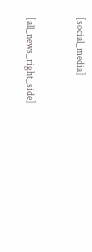[social_media]


[all_news_right_side]